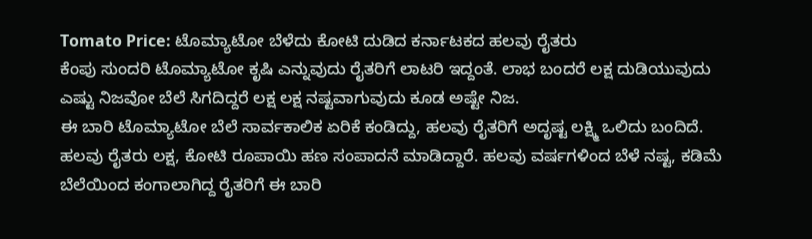Tomato Price: ಟೊಮ್ಯಾಟೋ ಬೆಳೆದು ಕೋಟಿ ದುಡಿದ ಕರ್ನಾಟಕದ ಹಲವು ರೈತರು
ಕೆಂಪು ಸುಂದರಿ ಟೊಮ್ಯಾಟೋ ಕೃಷಿ ಎನ್ನುವುದು ರೈತರಿಗೆ ಲಾಟರಿ ಇದ್ದಂತೆ. ಲಾಭ ಬಂದರೆ ಲಕ್ಷ ದುಡಿಯುವುದು ಎಷ್ಟು ನಿಜವೋ ಬೆಲೆ ಸಿಗದಿದ್ದರೆ ಲಕ್ಷ ಲಕ್ಷ ನಷ್ಟವಾಗುವುದು ಕೂಡ ಅಷ್ಟೇ ನಿಜ.
ಈ ಬಾರಿ ಟೊಮ್ಯಾಟೋ ಬೆಲೆ ಸಾರ್ವಕಾಲಿಕ ಏರಿಕೆ ಕಂಡಿದ್ದು, ಹಲವು ರೈತರಿಗೆ ಅದೃಷ್ಟ ಲಕ್ಷ್ಮಿ ಒಲಿದು ಬಂದಿದೆ. ಹಲವು ರೈತರು ಲಕ್ಷ, ಕೋಟಿ ರೂಪಾಯಿ ಹಣ ಸಂಪಾದನೆ ಮಾಡಿದ್ದಾರೆ. ಹಲವು ವರ್ಷಗಳಿಂದ ಬೆಳೆ ನಷ್ಟ, ಕಡಿಮೆ ಬೆಲೆಯಿಂದ ಕಂಗಾಲಾಗಿದ್ದ ರೈತರಿಗೆ ಈ ಬಾರಿ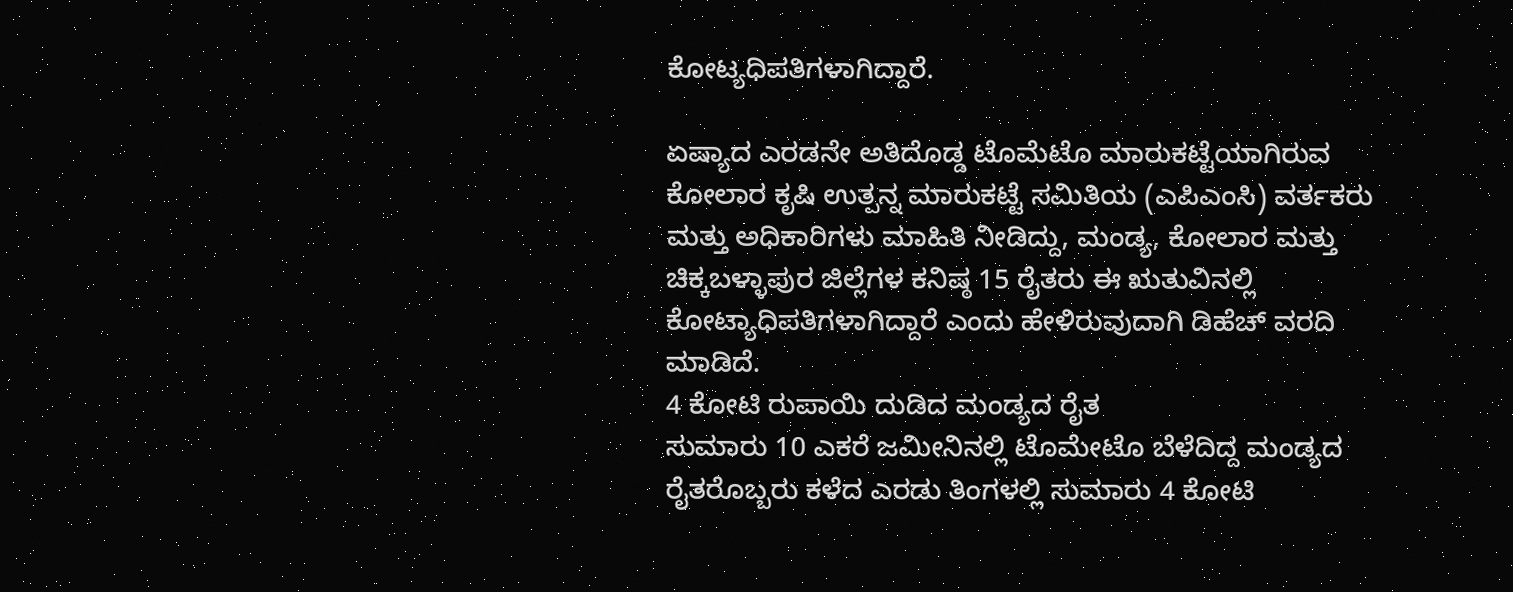ಕೋಟ್ಯಧಿಪತಿಗಳಾಗಿದ್ದಾರೆ.

ಏಷ್ಯಾದ ಎರಡನೇ ಅತಿದೊಡ್ಡ ಟೊಮೆಟೊ ಮಾರುಕಟ್ಟೆಯಾಗಿರುವ ಕೋಲಾರ ಕೃಷಿ ಉತ್ಪನ್ನ ಮಾರುಕಟ್ಟೆ ಸಮಿತಿಯ (ಎಪಿಎಂಸಿ) ವರ್ತಕರು ಮತ್ತು ಅಧಿಕಾರಿಗಳು ಮಾಹಿತಿ ನೀಡಿದ್ದು, ಮಂಡ್ಯ, ಕೋಲಾರ ಮತ್ತು ಚಿಕ್ಕಬಳ್ಳಾಪುರ ಜಿಲ್ಲೆಗಳ ಕನಿಷ್ಠ 15 ರೈತರು ಈ ಋತುವಿನಲ್ಲಿ ಕೋಟ್ಯಾಧಿಪತಿಗಳಾಗಿದ್ದಾರೆ ಎಂದು ಹೇಳಿರುವುದಾಗಿ ಡಿಹೆಚ್ ವರದಿ ಮಾಡಿದೆ.
4 ಕೋಟಿ ರುಪಾಯಿ ದುಡಿದ ಮಂಡ್ಯದ ರೈತ
ಸುಮಾರು 10 ಎಕರೆ ಜಮೀನಿನಲ್ಲಿ ಟೊಮೇಟೊ ಬೆಳೆದಿದ್ದ ಮಂಡ್ಯದ ರೈತರೊಬ್ಬರು ಕಳೆದ ಎರಡು ತಿಂಗಳಲ್ಲಿ ಸುಮಾರು 4 ಕೋಟಿ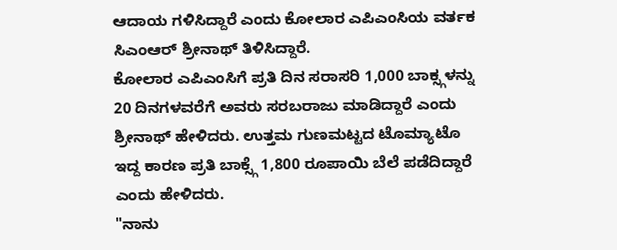ಆದಾಯ ಗಳಿಸಿದ್ದಾರೆ ಎಂದು ಕೋಲಾರ ಎಪಿಎಂಸಿಯ ವರ್ತಕ ಸಿಎಂಆರ್ ಶ್ರೀನಾಥ್ ತಿಳಿಸಿದ್ದಾರೆ.
ಕೋಲಾರ ಎಪಿಎಂಸಿಗೆ ಪ್ರತಿ ದಿನ ಸರಾಸರಿ 1,000 ಬಾಕ್ಸ್ಗಳನ್ನು 20 ದಿನಗಳವರೆಗೆ ಅವರು ಸರಬರಾಜು ಮಾಡಿದ್ದಾರೆ ಎಂದು ಶ್ರೀನಾಥ್ ಹೇಳಿದರು. ಉತ್ತಮ ಗುಣಮಟ್ಟದ ಟೊಮ್ಯಾಟೊ ಇದ್ದ ಕಾರಣ ಪ್ರತಿ ಬಾಕ್ಸ್ಗೆ 1,800 ರೂಪಾಯಿ ಬೆಲೆ ಪಡೆದಿದ್ದಾರೆ ಎಂದು ಹೇಳಿದರು.
"ನಾನು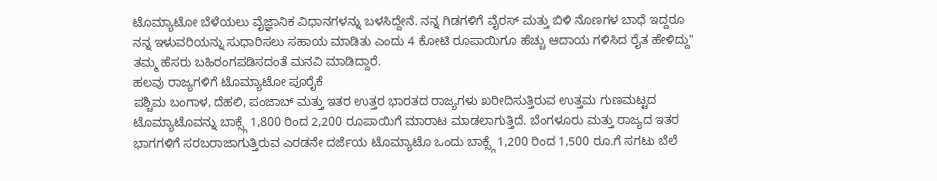ಟೊಮ್ಯಾಟೋ ಬೆಳೆಯಲು ವೈಜ್ಞಾನಿಕ ವಿಧಾನಗಳನ್ನು ಬಳಸಿದ್ದೇನೆ. ನನ್ನ ಗಿಡಗಳಿಗೆ ವೈರಸ್ ಮತ್ತು ಬಿಳಿ ನೊಣಗಳ ಬಾಧೆ ಇದ್ದರೂ ನನ್ನ ಇಳುವರಿಯನ್ನು ಸುಧಾರಿಸಲು ಸಹಾಯ ಮಾಡಿತು ಎಂದು 4 ಕೋಟಿ ರೂಪಾಯಿಗೂ ಹೆಚ್ಚು ಆದಾಯ ಗಳಿಸಿದ ರೈತ ಹೇಳಿದ್ದು" ತಮ್ಮ ಹೆಸರು ಬಹಿರಂಗಪಡಿಸದಂತೆ ಮನವಿ ಮಾಡಿದ್ದಾರೆ.
ಹಲವು ರಾಜ್ಯಗಳಿಗೆ ಟೊಮ್ಯಾಟೋ ಪೂರೈಕೆ
ಪಶ್ಚಿಮ ಬಂಗಾಳ, ದೆಹಲಿ, ಪಂಜಾಬ್ ಮತ್ತು ಇತರ ಉತ್ತರ ಭಾರತದ ರಾಜ್ಯಗಳು ಖರೀದಿಸುತ್ತಿರುವ ಉತ್ತಮ ಗುಣಮಟ್ಟದ ಟೊಮ್ಯಾಟೊವನ್ನು ಬಾಕ್ಸ್ಗೆ 1,800 ರಿಂದ 2,200 ರೂಪಾಯಿಗೆ ಮಾರಾಟ ಮಾಡಲಾಗುತ್ತಿದೆ. ಬೆಂಗಳೂರು ಮತ್ತು ರಾಜ್ಯದ ಇತರ ಭಾಗಗಳಿಗೆ ಸರಬರಾಜಾಗುತ್ತಿರುವ ಎರಡನೇ ದರ್ಜೆಯ ಟೊಮ್ಯಾಟೊ ಒಂದು ಬಾಕ್ಸ್ಗೆ 1,200 ರಿಂದ 1,500 ರೂ.ಗೆ ಸಗಟು ಬೆಲೆ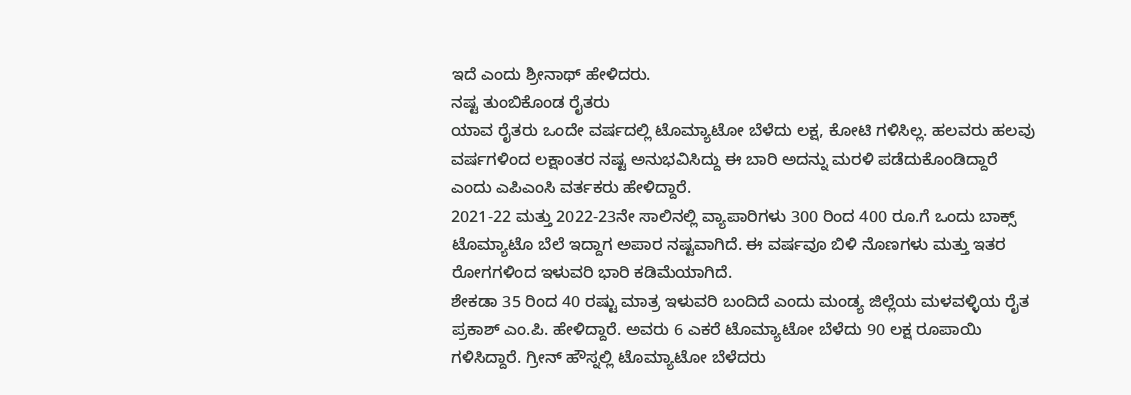ಇದೆ ಎಂದು ಶ್ರೀನಾಥ್ ಹೇಳಿದರು.
ನಷ್ಟ ತುಂಬಿಕೊಂಡ ರೈತರು
ಯಾವ ರೈತರು ಒಂದೇ ವರ್ಷದಲ್ಲಿ ಟೊಮ್ಯಾಟೋ ಬೆಳೆದು ಲಕ್ಷ, ಕೋಟಿ ಗಳಿಸಿಲ್ಲ. ಹಲವರು ಹಲವು ವರ್ಷಗಳಿಂದ ಲಕ್ಷಾಂತರ ನಷ್ಟ ಅನುಭವಿಸಿದ್ದು ಈ ಬಾರಿ ಅದನ್ನು ಮರಳಿ ಪಡೆದುಕೊಂಡಿದ್ದಾರೆ ಎಂದು ಎಪಿಎಂಸಿ ವರ್ತಕರು ಹೇಳಿದ್ದಾರೆ.
2021-22 ಮತ್ತು 2022-23ನೇ ಸಾಲಿನಲ್ಲಿ ವ್ಯಾಪಾರಿಗಳು 300 ರಿಂದ 400 ರೂ.ಗೆ ಒಂದು ಬಾಕ್ಸ್ ಟೊಮ್ಯಾಟೊ ಬೆಲೆ ಇದ್ದಾಗ ಅಪಾರ ನಷ್ಟವಾಗಿದೆ. ಈ ವರ್ಷವೂ ಬಿಳಿ ನೊಣಗಳು ಮತ್ತು ಇತರ ರೋಗಗಳಿಂದ ಇಳುವರಿ ಭಾರಿ ಕಡಿಮೆಯಾಗಿದೆ.
ಶೇಕಡಾ 35 ರಿಂದ 40 ರಷ್ಟು ಮಾತ್ರ ಇಳುವರಿ ಬಂದಿದೆ ಎಂದು ಮಂಡ್ಯ ಜಿಲ್ಲೆಯ ಮಳವಳ್ಳಿಯ ರೈತ ಪ್ರಕಾಶ್ ಎಂ.ಪಿ. ಹೇಳಿದ್ದಾರೆ. ಅವರು 6 ಎಕರೆ ಟೊಮ್ಯಾಟೋ ಬೆಳೆದು 90 ಲಕ್ಷ ರೂಪಾಯಿ ಗಳಿಸಿದ್ದಾರೆ. ಗ್ರೀನ್ ಹೌಸ್ನಲ್ಲಿ ಟೊಮ್ಯಾಟೋ ಬೆಳೆದರು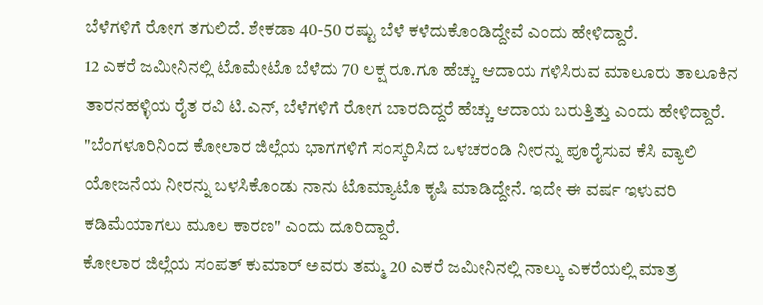ಬೆಳೆಗಳಿಗೆ ರೋಗ ತಗುಲಿದೆ. ಶೇಕಡಾ 40-50 ರಷ್ಟು ಬೆಳೆ ಕಳೆದುಕೊಂಡಿದ್ದೇವೆ ಎಂದು ಹೇಳಿದ್ದಾರೆ.
12 ಎಕರೆ ಜಮೀನಿನಲ್ಲಿ ಟೊಮೇಟೊ ಬೆಳೆದು 70 ಲಕ್ಷ ರೂ.ಗೂ ಹೆಚ್ಚು ಆದಾಯ ಗಳಿಸಿರುವ ಮಾಲೂರು ತಾಲೂಕಿನ ತಾರನಹಳ್ಳಿಯ ರೈತ ರವಿ ಟಿ.ಎನ್, ಬೆಳೆಗಳಿಗೆ ರೋಗ ಬಾರದಿದ್ದರೆ ಹೆಚ್ಚು ಆದಾಯ ಬರುತ್ತಿತ್ತು ಎಂದು ಹೇಳಿದ್ದಾರೆ.
"ಬೆಂಗಳೂರಿನಿಂದ ಕೋಲಾರ ಜಿಲ್ಲೆಯ ಭಾಗಗಳಿಗೆ ಸಂಸ್ಕರಿಸಿದ ಒಳಚರಂಡಿ ನೀರನ್ನು ಪೂರೈಸುವ ಕೆಸಿ ವ್ಯಾಲಿ ಯೋಜನೆಯ ನೀರನ್ನು ಬಳಸಿಕೊಂಡು ನಾನು ಟೊಮ್ಯಾಟೊ ಕೃಷಿ ಮಾಡಿದ್ದೇನೆ. ಇದೇ ಈ ವರ್ಷ ಇಳುವರಿ ಕಡಿಮೆಯಾಗಲು ಮೂಲ ಕಾರಣ" ಎಂದು ದೂರಿದ್ದಾರೆ.
ಕೋಲಾರ ಜಿಲ್ಲೆಯ ಸಂಪತ್ ಕುಮಾರ್ ಅವರು ತಮ್ಮ 20 ಎಕರೆ ಜಮೀನಿನಲ್ಲಿ ನಾಲ್ಕು ಎಕರೆಯಲ್ಲಿ ಮಾತ್ರ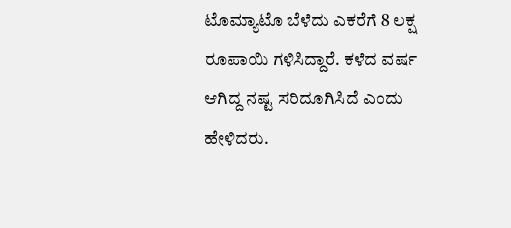ಟೊಮ್ಯಾಟೊ ಬೆಳೆದು ಎಕರೆಗೆ 8 ಲಕ್ಷ ರೂಪಾಯಿ ಗಳಿಸಿದ್ದಾರೆ. ಕಳೆದ ವರ್ಷ ಆಗಿದ್ದ ನಷ್ಟ ಸರಿದೂಗಿಸಿದೆ ಎಂದು ಹೇಳಿದರು.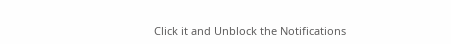Click it and Unblock the Notifications